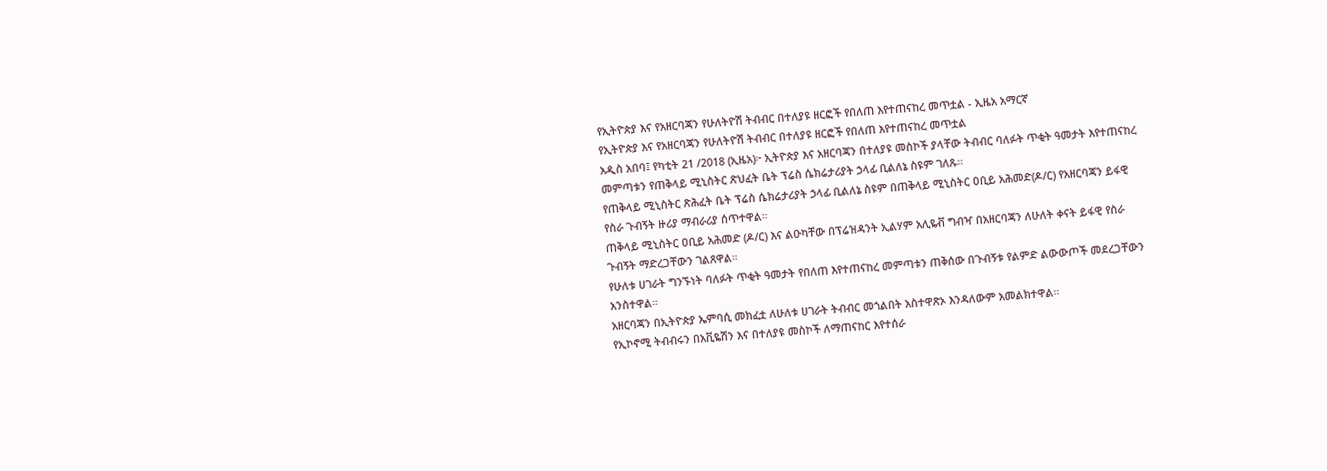የኢትዮጵያ እና የአዘርባጃን የሁለትዮሽ ትብብር በተለያዩ ዘርፎች የበለጠ እየተጠናከረ መጥቷል - ኢዜአ አማርኛ
የኢትዮጵያ እና የአዘርባጃን የሁለትዮሽ ትብብር በተለያዩ ዘርፎች የበለጠ እየተጠናከረ መጥቷል
አዲስ አበባ፤ የካቲት 21 /2018 (ኢዜአ)፦ ኢትዮጵያ እና አዘርባጃን በተለያዩ መስኮች ያላቸው ትብብር ባለፉት ጥቂት ዓመታት እየተጠናከረ መምጣቱን የጠቅላይ ሚኒስትር ጽህፈት ቤት ፕሬስ ሴክሬታሪያት ኃላፊ ቢልለኔ ስዩም ገለጹ።
የጠቅላይ ሚኒስትር ጽሕፈት ቤት ፕሬስ ሴክሬታሪያት ኃላፊ ቢልለኔ ስዩም በጠቅላይ ሚኒስትር ዐቢይ አሕመድ(ዶ/ር) የአዘርባጃን ይፋዊ የስራ ጉብኝት ዙሪያ ማብራሪያ ሰጥተዋል።
ጠቅላይ ሚኒስትር ዐቢይ አሕመድ (ዶ/ር) እና ልዑካቸው በፕሬዝዳንት ኢልሃም አሊዬቭ ግብዣ በአዘርባጃን ለሁለት ቀናት ይፋዊ የስራ ጉብኝት ማድረጋቸውን ገልጸዋል።
የሁለቱ ሀገራት ግንኙነት ባለፉት ጥቂት ዓመታት የበለጠ እየተጠናከረ መምጣቱን ጠቅሰው በጉብኝቱ የልምድ ልውውጦች መደረጋቸውን አንስተዋል።
አዘርባጃን በኢትዮጵያ ኤምባሲ መክፈቷ ለሁለቱ ሀገራት ትብብር መጎልበት አስተዋጽኦ እንዳለውም አመልክተዋል።
የኢኮኖሚ ትብብሩን በአቪዬሽን እና በተለያዩ መስኮች ለማጠናከር እየተሰራ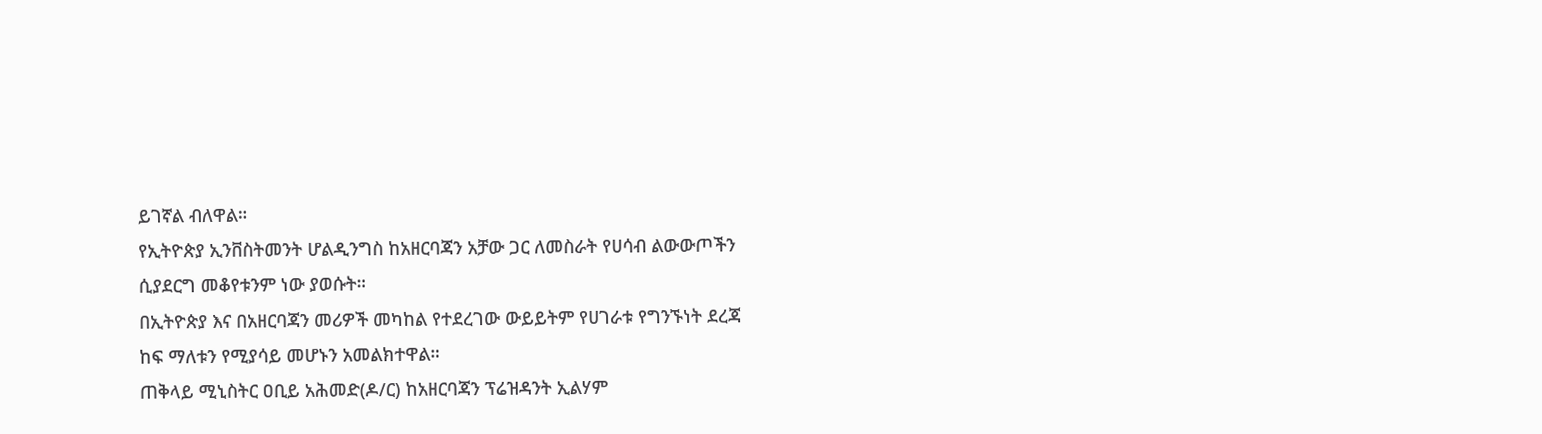ይገኛል ብለዋል።
የኢትዮጵያ ኢንቨስትመንት ሆልዲንግስ ከአዘርባጃን አቻው ጋር ለመስራት የሀሳብ ልውውጦችን ሲያደርግ መቆየቱንም ነው ያወሱት።
በኢትዮጵያ እና በአዘርባጃን መሪዎች መካከል የተደረገው ውይይትም የሀገራቱ የግንኙነት ደረጃ ከፍ ማለቱን የሚያሳይ መሆኑን አመልክተዋል።
ጠቅላይ ሚኒስትር ዐቢይ አሕመድ(ዶ/ር) ከአዘርባጃን ፕሬዝዳንት ኢልሃም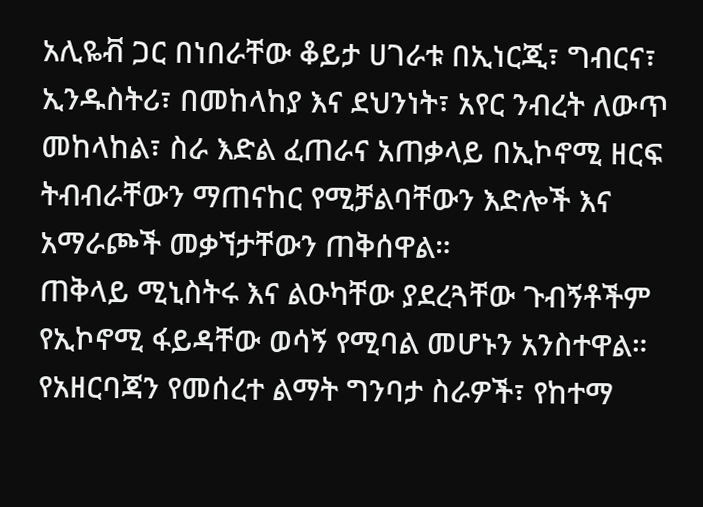አሊዬቭ ጋር በነበራቸው ቆይታ ሀገራቱ በኢነርጂ፣ ግብርና፣ ኢንዱስትሪ፣ በመከላከያ እና ደህንነት፣ አየር ንብረት ለውጥ መከላከል፣ ስራ እድል ፈጠራና አጠቃላይ በኢኮኖሚ ዘርፍ ትብብራቸውን ማጠናከር የሚቻልባቸውን እድሎች እና አማራጮች መቃኘታቸውን ጠቅሰዋል።
ጠቅላይ ሚኒስትሩ እና ልዑካቸው ያደረጓቸው ጉብኝቶችም የኢኮኖሚ ፋይዳቸው ወሳኝ የሚባል መሆኑን አንስተዋል።
የአዘርባጃን የመሰረተ ልማት ግንባታ ስራዎች፣ የከተማ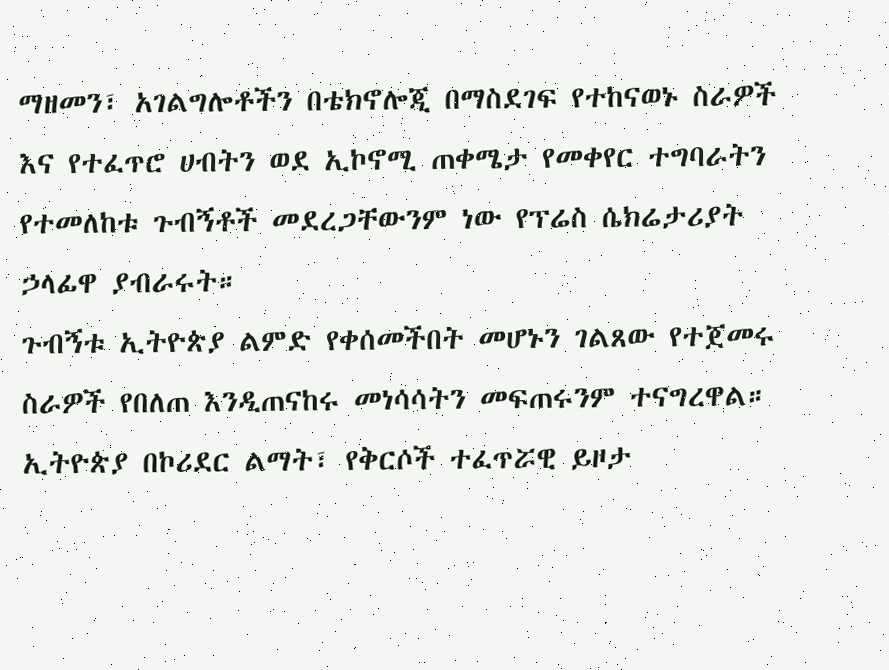ማዘመን፣ አገልግሎቶችን በቴክኖሎጂ በማስደገፍ የተከናወኑ ስራዎች እና የተፈጥሮ ሀብትን ወደ ኢኮኖሚ ጠቀሜታ የመቀየር ተግባራትን የተመለከቱ ጉብኝቶች መደረጋቸውንም ነው የፕሬስ ሴክሬታሪያት ኃላፊዋ ያብራሩት።
ጉብኝቱ ኢትዮጵያ ልምድ የቀሰመችበት መሆኑን ገልጸው የተጀመሩ ስራዎች የበለጠ እንዲጠናከሩ መነሳሳትን መፍጠሩንም ተናግረዋል።
ኢትዮጵያ በኮሪደር ልማት፣ የቅርሶች ተፈጥሯዊ ይዞታ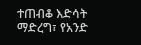ተጠብቆ እድሳት ማድረግ፣ የአንድ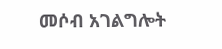መሶብ አገልግሎት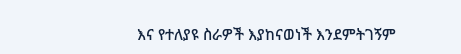እና የተለያዩ ስራዎች እያከናወነች እንደምትገኝም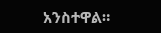አንስተዋል።